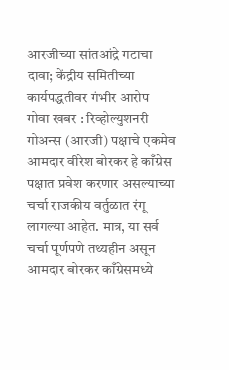आरजीच्या सांतआंद्रे गटाचा दावा; केंद्रीय समितीच्या कार्यपद्धतीवर गंभीर आरोप
गोवा खबर : रिव्होल्युशनरी गोअन्स (आरजी) पक्षाचे एकमेव आमदार वीरेश बोरकर हे काँग्रेस पक्षात प्रवेश करणार असल्याच्या चर्चा राजकीय वर्तुळात रंगू लागल्या आहेत. मात्र, या सर्व चर्चा पूर्णपणे तथ्यहीन असून आमदार बोरकर काँग्रेसमध्ये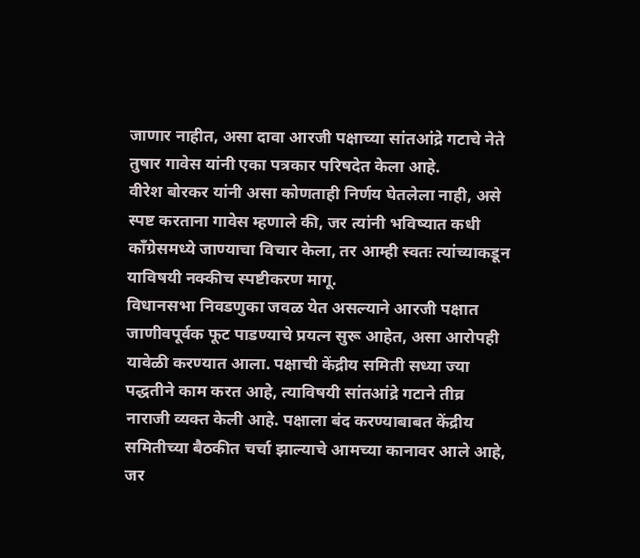जाणार नाहीत, असा दावा आरजी पक्षाच्या सांतआंद्रे गटाचे नेते तुषार गावेस यांनी एका पत्रकार परिषदेत केला आहे.
वीरेश बोरकर यांनी असा कोणताही निर्णय घेतलेला नाही, असे स्पष्ट करताना गावेस म्हणाले की, जर त्यांनी भविष्यात कधी काँग्रेसमध्ये जाण्याचा विचार केला, तर आम्ही स्वतः त्यांच्याकडून याविषयी नक्कीच स्पष्टीकरण मागू.
विधानसभा निवडणुका जवळ येत असल्याने आरजी पक्षात जाणीवपूर्वक फूट पाडण्याचे प्रयत्न सुरू आहेत, असा आरोपही यावेळी करण्यात आला. पक्षाची केंद्रीय समिती सध्या ज्या पद्धतीने काम करत आहे, त्याविषयी सांतआंद्रे गटाने तीव्र नाराजी व्यक्त केली आहे. पक्षाला बंद करण्याबाबत केंद्रीय समितीच्या बैठकीत चर्चा झाल्याचे आमच्या कानावर आले आहे, जर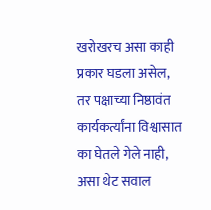खरोखरच असा काही प्रकार घडला असेल, तर पक्षाच्या निष्ठावंत कार्यकर्त्यांना विश्वासात का घेतले गेले नाही, असा थेट सवाल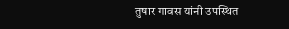तुषार गावस यांनी उपस्थित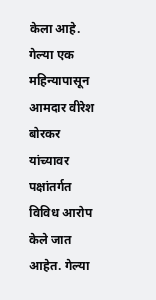केला आहे. गेल्या एक महिन्यापासून आमदार वीरेश बोरकर यांच्यावर पक्षांतर्गत विविध आरोप केले जात आहेत. गेल्या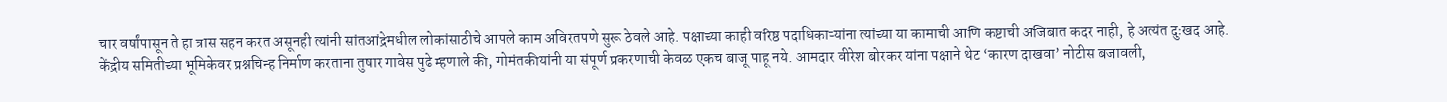चार वर्षांपासून ते हा त्रास सहन करत असूनही त्यांनी सांतआंद्रेमधील लोकांसाठीचे आपले काम अविरतपणे सुरू ठेवले आहे. पक्षाच्या काही वरिष्ठ पदाधिकाऱ्यांना त्यांच्या या कामाची आणि कष्टाची अजिबात कदर नाही, हे अत्यंत दुःखद आहे.
केंद्रीय समितीच्या भूमिकेवर प्रश्नचिन्ह निर्माण करताना तुषार गावेस पुढे म्हणाले की, गोमंतकीयांनी या संपूर्ण प्रकरणाची केवळ एकच बाजू पाहू नये. आमदार वीरेश बोरकर यांना पक्षाने थेट ‘कारण दाखवा’ नोटीस बजावली,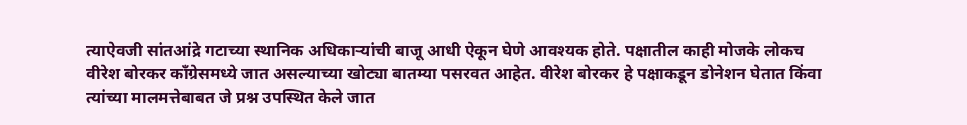त्याऐवजी सांतआंद्रे गटाच्या स्थानिक अधिकाऱ्यांची बाजू आधी ऐकून घेणे आवश्यक होते. पक्षातील काही मोजके लोकच वीरेश बोरकर काँग्रेसमध्ये जात असल्याच्या खोट्या बातम्या पसरवत आहेत. वीरेश बोरकर हे पक्षाकडून डोनेशन घेतात किंवा त्यांच्या मालमत्तेबाबत जे प्रश्न उपस्थित केले जात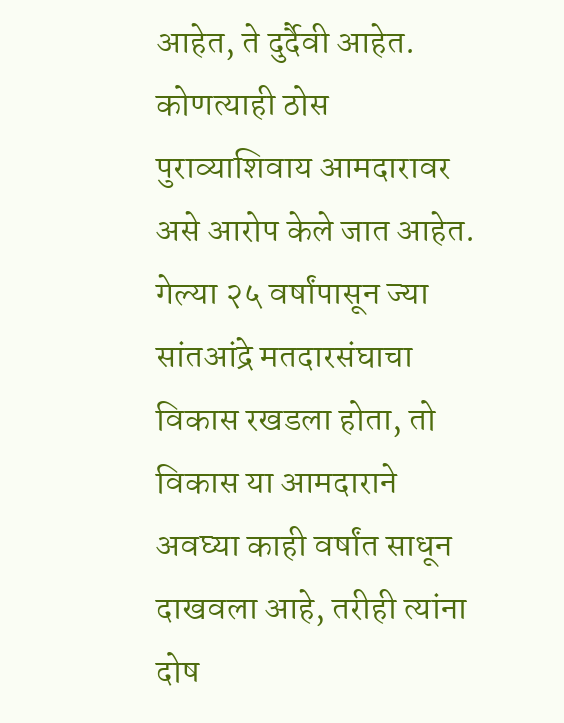आहेत, ते दुर्दैवी आहेत. कोणत्याही ठोस पुराव्याशिवाय आमदारावर असे आरोप केले जात आहेत. गेल्या २५ वर्षांपासून ज्या सांतआंद्रे मतदारसंघाचा विकास रखडला होता, तो विकास या आमदाराने अवघ्या काही वर्षांत साधून दाखवला आहे, तरीही त्यांना दोष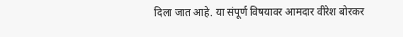दिला जात आहे. या संपूर्ण विषयावर आमदार वीरेश बोरकर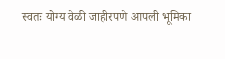स्वतः योग्य वेळी जाहीरपणे आपली भूमिका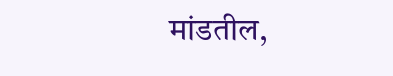मांडतील,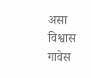असा विश्वास गावेस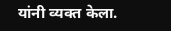यांनी व्यक्त केला.